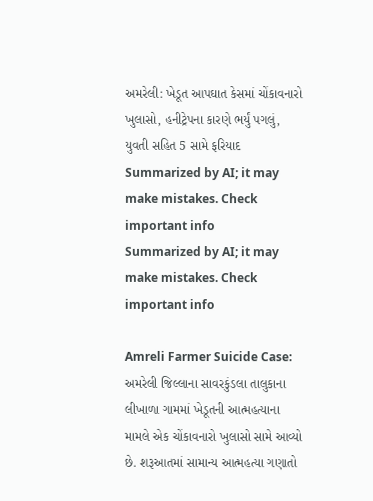અમરેલી: ખેડૂત આપઘાત કેસમાં ચોંકાવનારો ખુલાસો, હનીટ્રેપના કારણે ભર્યું પગલું, યુવતી સહિત 5 સામે ફરિયાદ
Summarized by AI; it may make mistakes. Check important info
Summarized by AI; it may make mistakes. Check important info

Amreli Farmer Suicide Case: અમરેલી જિલ્લાના સાવરકુંડલા તાલુકાના લીખાળા ગામમાં ખેડૂતની આત્મહત્યાના મામલે એક ચોંકાવનારો ખુલાસો સામે આવ્યો છે. શરૂઆતમાં સામાન્ય આત્મહત્યા ગણાતો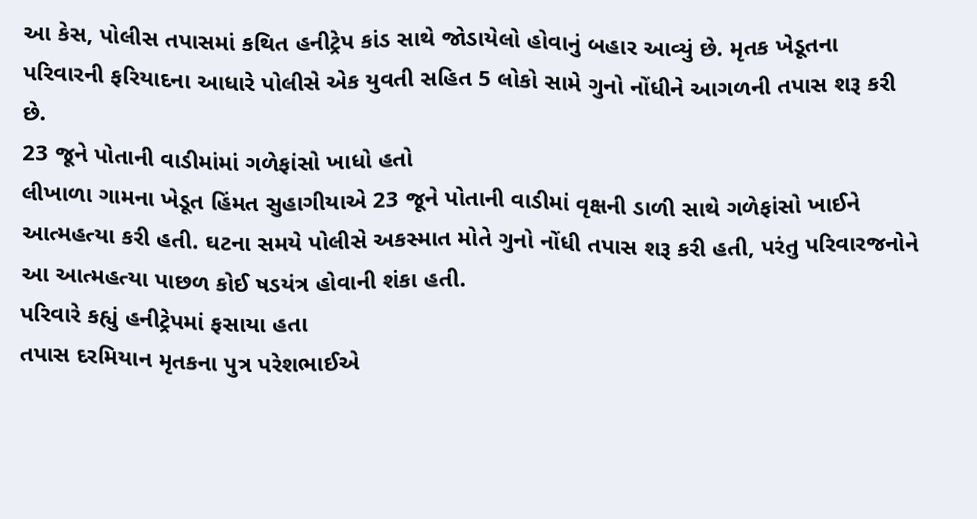આ કેસ, પોલીસ તપાસમાં કથિત હનીટ્રેપ કાંડ સાથે જોડાયેલો હોવાનું બહાર આવ્યું છે. મૃતક ખેડૂતના પરિવારની ફરિયાદના આધારે પોલીસે એક યુવતી સહિત 5 લોકો સામે ગુનો નોંધીને આગળની તપાસ શરૂ કરી છે.
23 જૂને પોતાની વાડીમાંમાં ગળેફાંસો ખાધો હતો
લીખાળા ગામના ખેડૂત હિંમત સુહાગીયાએ 23 જૂને પોતાની વાડીમાં વૃક્ષની ડાળી સાથે ગળેફાંસો ખાઈને આત્મહત્યા કરી હતી. ઘટના સમયે પોલીસે અકસ્માત મોતે ગુનો નોંધી તપાસ શરૂ કરી હતી, પરંતુ પરિવારજનોને આ આત્મહત્યા પાછળ કોઈ ષડયંત્ર હોવાની શંકા હતી.
પરિવારે કહ્યું હનીટ્રેપમાં ફસાયા હતા
તપાસ દરમિયાન મૃતકના પુત્ર પરેશભાઈએ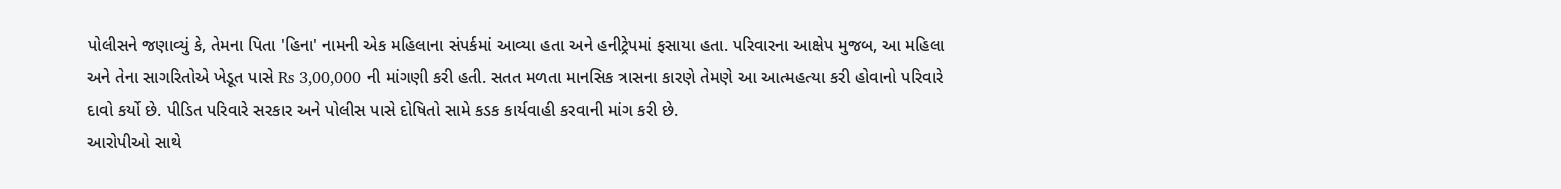પોલીસને જણાવ્યું કે, તેમના પિતા 'હિના' નામની એક મહિલાના સંપર્કમાં આવ્યા હતા અને હનીટ્રેપમાં ફસાયા હતા. પરિવારના આક્ષેપ મુજબ, આ મહિલા અને તેના સાગરિતોએ ખેડૂત પાસે Rs 3,00,000 ની માંગણી કરી હતી. સતત મળતા માનસિક ત્રાસના કારણે તેમણે આ આત્મહત્યા કરી હોવાનો પરિવારે દાવો કર્યો છે. પીડિત પરિવારે સરકાર અને પોલીસ પાસે દોષિતો સામે કડક કાર્યવાહી કરવાની માંગ કરી છે.
આરોપીઓ સાથે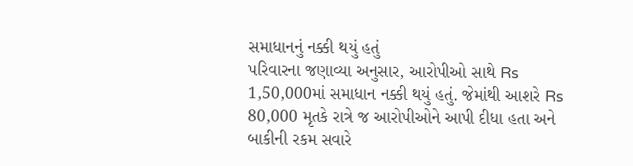સમાધાનનું નક્કી થયું હતું
પરિવારના જણાવ્યા અનુસાર, આરોપીઓ સાથે Rs 1,50,000માં સમાધાન નક્કી થયું હતું. જેમાંથી આશરે Rs 80,000 મૃતકે રાત્રે જ આરોપીઓને આપી દીધા હતા અને બાકીની રકમ સવારે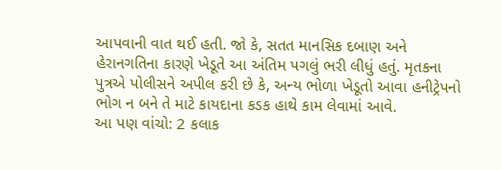આપવાની વાત થઈ હતી. જો કે, સતત માનસિક દબાણ અને હેરાનગતિના કારણે ખેડૂતે આ અંતિમ પગલું ભરી લીધું હતું. મૃતકના પુત્રએ પોલીસને અપીલ કરી છે કે, અન્ય ભોળા ખેડૂતો આવા હનીટ્રેપનો ભોગ ન બને તે માટે કાયદાના કડક હાથે કામ લેવામાં આવે.
આ પણ વાંચો: 2 કલાક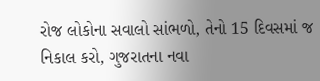રોજ લોકોના સવાલો સાંભળો, તેનો 15 દિવસમાં જ નિકાલ કરો, ગુજરાતના નવા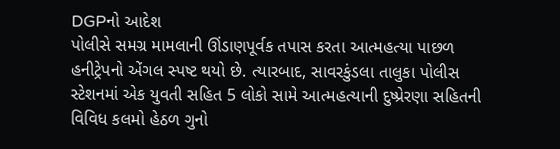DGPનો આદેશ
પોલીસે સમગ્ર મામલાની ઊંડાણપૂર્વક તપાસ કરતા આત્મહત્યા પાછળ હનીટ્રેપનો એંગલ સ્પષ્ટ થયો છે. ત્યારબાદ, સાવરકુંડલા તાલુકા પોલીસ સ્ટેશનમાં એક યુવતી સહિત 5 લોકો સામે આત્મહત્યાની દુષ્પ્રેરણા સહિતની વિવિધ કલમો હેઠળ ગુનો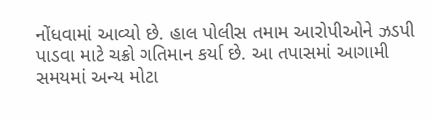નોંધવામાં આવ્યો છે. હાલ પોલીસ તમામ આરોપીઓને ઝડપી પાડવા માટે ચક્રો ગતિમાન કર્યા છે. આ તપાસમાં આગામી સમયમાં અન્ય મોટા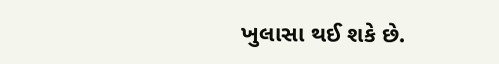ખુલાસા થઈ શકે છે.